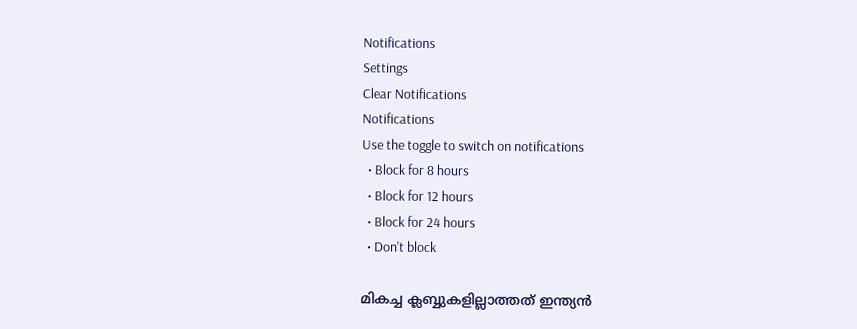Notifications
Settings
Clear Notifications
Notifications
Use the toggle to switch on notifications
  • Block for 8 hours
  • Block for 12 hours
  • Block for 24 hours
  • Don't block

മികച്ച ക്ലബ്ബുകളില്ലാത്തത് ഇന്ത്യന്‍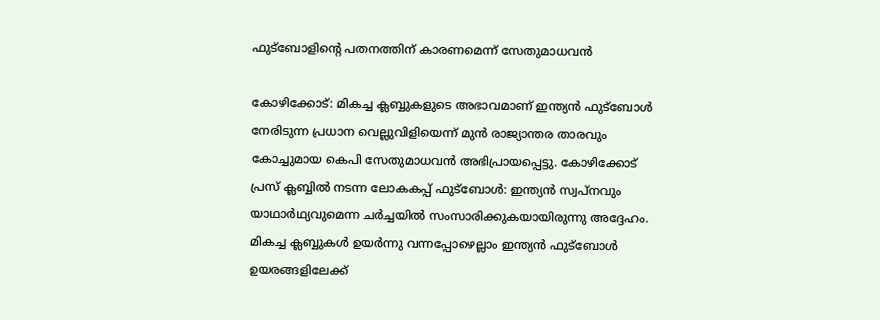ഫുട്‌ബോളിന്റെ പതനത്തിന് കാരണമെന്ന് സേതുമാധവന്‍

കോഴിക്കോട്: മികച്ച ക്ലബ്ബുകളുടെ അഭാവമാണ് ഇന്ത്യന്‍ ഫുട്‌ബോള്‍ നേരിടുന്ന പ്രധാന വെല്ലുവിളിയെന്ന് മുന്‍ രാജ്യാന്തര താരവും കോച്ചുമായ കെപി സേതുമാധവന്‍ അഭിപ്രായപ്പെട്ടു. കോഴിക്കോട് പ്രസ് ക്ലബ്ബില്‍ നടന്ന ലോകകപ്പ് ഫുട്‌ബോള്‍: ഇന്ത്യന്‍ സ്വപ്‌നവും യാഥാര്‍ഥ്യവുമെന്ന ചര്‍ച്ചയില്‍ സംസാരിക്കുകയായിരുന്നു അദ്ദേഹം. മികച്ച ക്ലബ്ബുകള്‍ ഉയര്‍ന്നു വന്നപ്പോഴെല്ലാം ഇന്ത്യന്‍ ഫുട്‌ബോള്‍ ഉയരങ്ങളിലേക്ക്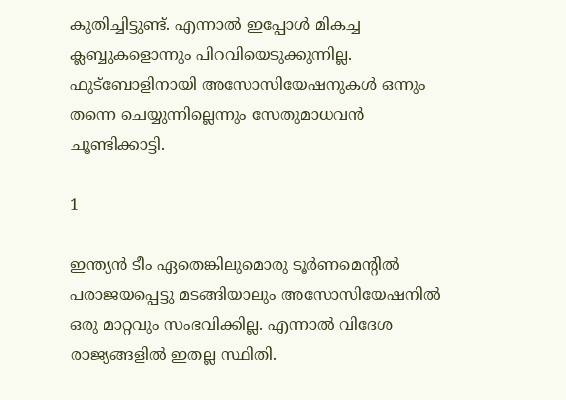കുതിച്ചിട്ടുണ്ട്. എന്നാല്‍ ഇപ്പോള്‍ മികച്ച ക്ലബ്ബുകളൊന്നും പിറവിയെടുക്കുന്നില്ല. ഫുട്‌ബോളിനായി അസോസിയേഷനുകള്‍ ഒന്നും തന്നെ ചെയ്യുന്നില്ലെന്നും സേതുമാധവന്‍ ചൂണ്ടിക്കാട്ടി.

1

ഇന്ത്യന്‍ ടീം ഏതെങ്കിലുമൊരു ടൂര്‍ണമെന്റില്‍ പരാജയപ്പെട്ടു മടങ്ങിയാലും അസോസിയേഷനില്‍ ഒരു മാറ്റവും സംഭവിക്കില്ല. എന്നാല്‍ വിദേശ രാജ്യങ്ങളില്‍ ഇതല്ല സ്ഥിതി.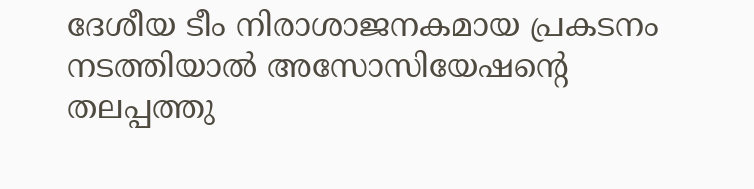ദേശീയ ടീം നിരാശാജനകമായ പ്രകടനം നടത്തിയാല്‍ അസോസിയേഷന്റെ തലപ്പത്തു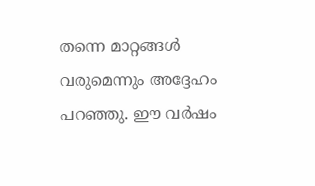തന്നെ മാറ്റങ്ങള്‍ വരുമെന്നും അദ്ദേഹം പറഞ്ഞു. ഈ വര്‍ഷം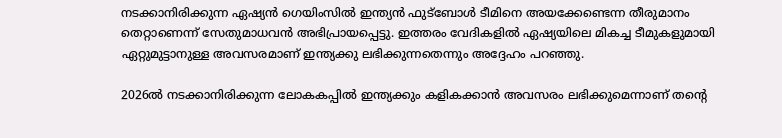നടക്കാനിരിക്കുന്ന ഏഷ്യന്‍ ഗെയിംസില്‍ ഇന്ത്യന്‍ ഫുട്‌ബോള്‍ ടീമിനെ അയക്കേണ്ടെന്ന തീരുമാനം തെറ്റാണെന്ന് സേതുമാധവന്‍ അഭിപ്രായപ്പെട്ടു. ഇത്തരം വേദികളില്‍ ഏഷ്യയിലെ മികച്ച ടീമുകളുമായി ഏറ്റുമുട്ടാനുള്ള അവസരമാണ് ഇന്ത്യക്കു ലഭിക്കുന്നതെന്നും അദ്ദേഹം പറഞ്ഞു.

2026ല്‍ നടക്കാനിരിക്കുന്ന ലോകകപ്പില്‍ ഇന്ത്യക്കും കളികക്കാന്‍ അവസരം ലഭിക്കുമെന്നാണ് തന്റെ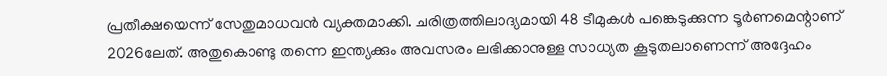പ്രതീക്ഷയെന്ന് സേതുമാധവന്‍ വ്യക്തമാക്കി. ചരിത്രത്തിലാദ്യമായി 48 ടീമുകള്‍ പങ്കെടുക്കുന്ന ടൂര്‍ണമെന്റാണ് 2026ലേത്. അതുകൊണ്ടു തന്നെ ഇന്ത്യക്കും അവസരം ലഭിക്കാനുള്ള സാധ്യത കൂടുതലാണെന്ന് അദ്ദേഹം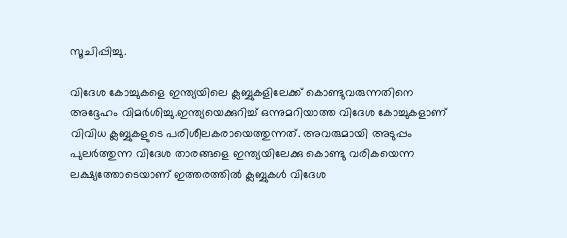സൂചിപ്പിച്ചു.

വിദേശ കോച്ചുകളെ ഇന്ത്യയിലെ ക്ലബ്ബുകളിലേക്ക് കൊണ്ടുവരുന്നതിനെ അദ്ദേഹം വിമര്‍ശിച്ചു.ഇന്ത്യയെക്കുറിച്ച് ഒന്നുമറിയാത്ത വിദേശ കോച്ചുകളാണ് വിവിധ ക്ലബ്ബുകളുടെ പരിശീലകരായെത്തുന്നത്. അവരുമായി അടുപ്പം പുലര്‍ത്തുന്ന വിദേശ താരങ്ങളെ ഇന്ത്യയിലേക്കു കൊണ്ടു വരികയെന്ന ലക്ഷ്യത്തോടെയാണ് ഇത്തരത്തില്‍ ക്ലബ്ബുകള്‍ വിദേശ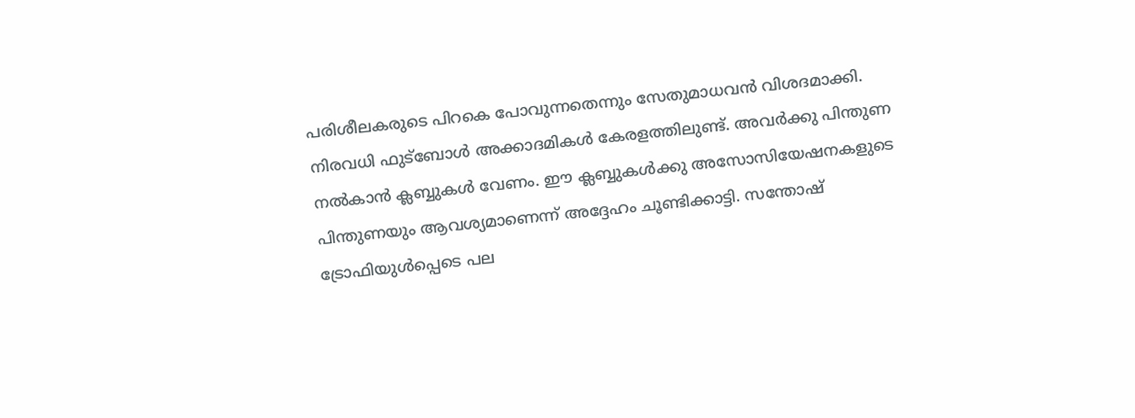പരിശീലകരുടെ പിറകെ പോവുന്നതെന്നും സേതുമാധവന്‍ വിശദമാക്കി. നിരവധി ഫുട്‌ബോള്‍ അക്കാദമികള്‍ കേരളത്തിലുണ്ട്. അവര്‍ക്കു പിന്തുണ നല്‍കാന്‍ ക്ലബ്ബുകള്‍ വേണം. ഈ ക്ലബ്ബുകള്‍ക്കു അസോസിയേഷനകളുടെ പിന്തുണയും ആവശ്യമാണെന്ന് അദ്ദേഹം ചൂണ്ടിക്കാട്ടി. സന്തോഷ് ട്രോഫിയുള്‍പ്പെടെ പല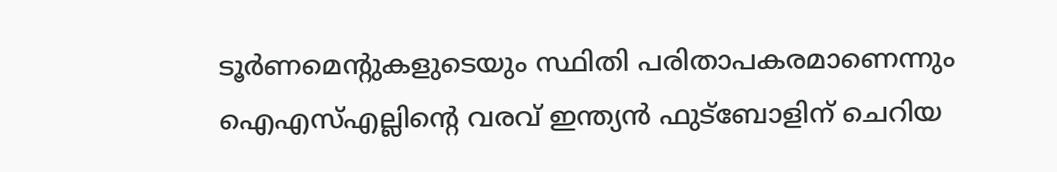ടൂര്‍ണമെന്റുകളുടെയും സ്ഥിതി പരിതാപകരമാണെന്നും ഐഎസ്എല്ലിന്റെ വരവ് ഇന്ത്യന്‍ ഫുട്‌ബോളിന് ചെറിയ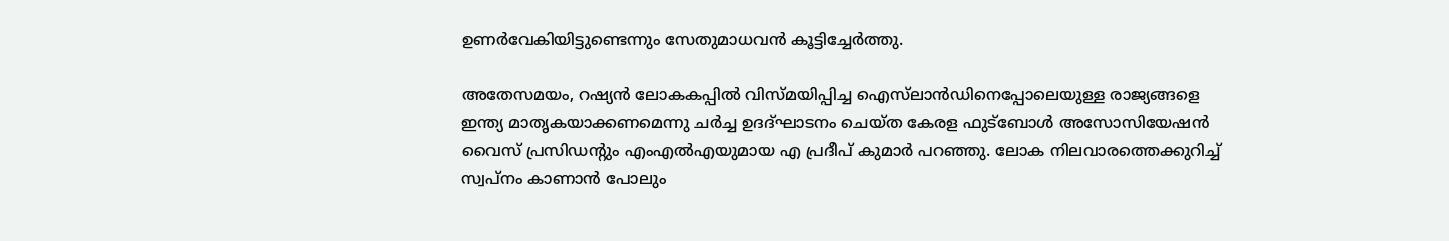ഉണര്‍വേകിയിട്ടുണ്ടെന്നും സേതുമാധവന്‍ കൂട്ടിച്ചേര്‍ത്തു.

അതേസമയം, റഷ്യന്‍ ലോകകപ്പില്‍ വിസ്മയിപ്പിച്ച ഐസ്‌ലാന്‍ഡിനെപ്പോലെയുള്ള രാജ്യങ്ങളെ ഇന്ത്യ മാതൃകയാക്കണമെന്നു ചര്‍ച്ച ഉദദ്ഘാടനം ചെയ്ത കേരള ഫുട്‌ബോള്‍ അസോസിയേഷന്‍ വൈസ് പ്രസിഡന്റും എംഎല്‍എയുമായ എ പ്രദീപ് കുമാര്‍ പറഞ്ഞു. ലോക നിലവാരത്തെക്കുറിച്ച് സ്വപ്‌നം കാണാന്‍ പോലും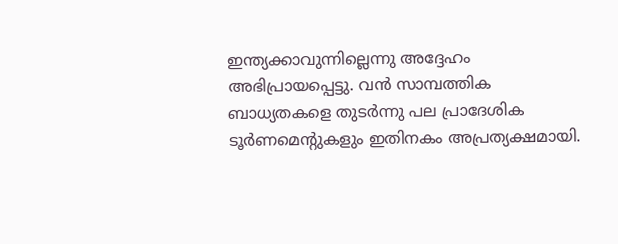ഇന്ത്യക്കാവുന്നില്ലെന്നു അദ്ദേഹം അഭിപ്രായപ്പെട്ടു. വന്‍ സാമ്പത്തിക ബാധ്യതകളെ തുടര്‍ന്നു പല പ്രാദേശിക ടൂര്‍ണമെന്റുകളും ഇതിനകം അപ്രത്യക്ഷമായി.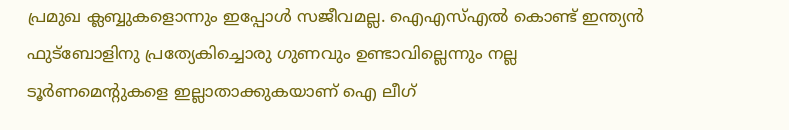പ്രമുഖ ക്ലബ്ബുകളൊന്നും ഇപ്പോള്‍ സജീവമല്ല. ഐഎസ്എല്‍ കൊണ്ട് ഇന്ത്യന്‍ ഫുട്‌ബോളിനു പ്രത്യേകിച്ചൊരു ഗുണവും ഉണ്ടാവില്ലെന്നും നല്ല ടൂര്‍ണമെന്റുകളെ ഇല്ലാതാക്കുകയാണ് ഐ ലീഗ്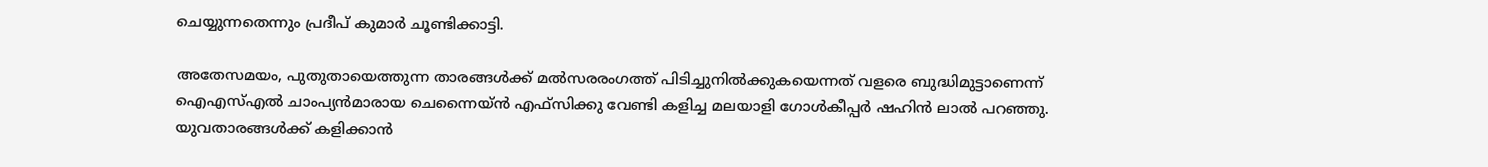ചെയ്യുന്നതെന്നും പ്രദീപ് കുമാര്‍ ചൂണ്ടിക്കാട്ടി.

അതേസമയം, പുതുതായെത്തുന്ന താരങ്ങള്‍ക്ക് മല്‍സരരംഗത്ത് പിടിച്ചുനില്‍ക്കുകയെന്നത് വളരെ ബുദ്ധിമുട്ടാണെന്ന് ഐഎസ്എല്‍ ചാംപ്യന്‍മാരായ ചെന്നൈയ്ന്‍ എഫ്‌സിക്കു വേണ്ടി കളിച്ച മലയാളി ഗോള്‍കീപ്പര്‍ ഷഹിന്‍ ലാല്‍ പറഞ്ഞു. യുവതാരങ്ങള്‍ക്ക് കളിക്കാന്‍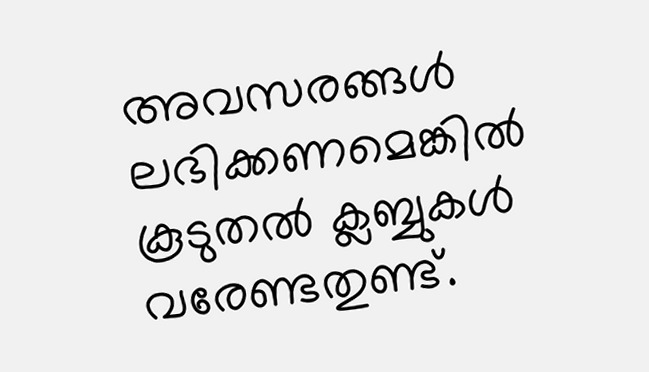അവസരങ്ങള്‍ ലഭിക്കണമെങ്കില്‍ കൂടുതല്‍ ക്ലബ്ബുകള്‍ വരേണ്ടതുണ്ട്.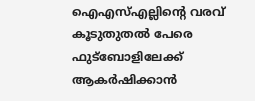ഐഎസ്എല്ലിന്റെ വരവ് കൂടുതുതല്‍ പേരെ ഫുട്‌ബോളിലേക്ക് ആകര്‍ഷിക്കാന്‍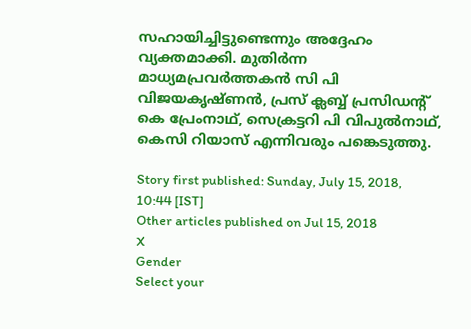സഹായിച്ചിട്ടുണ്ടെന്നും അദ്ദേഹം വ്യക്തമാക്കി. മുതിര്‍ന്ന മാധ്യമപ്രവര്‍ത്തകന്‍ സി പി വിജയകൃഷ്ണന്‍, പ്രസ് ക്ലബ്ബ് പ്രസിഡന്റ് കെ പ്രേംനാഥ്, സെക്രട്ടറി പി വിപുല്‍നാഥ്, കെസി റിയാസ് എന്നിവരും പങ്കെടുത്തു.

Story first published: Sunday, July 15, 2018, 10:44 [IST]
Other articles published on Jul 15, 2018
X
Gender
Select your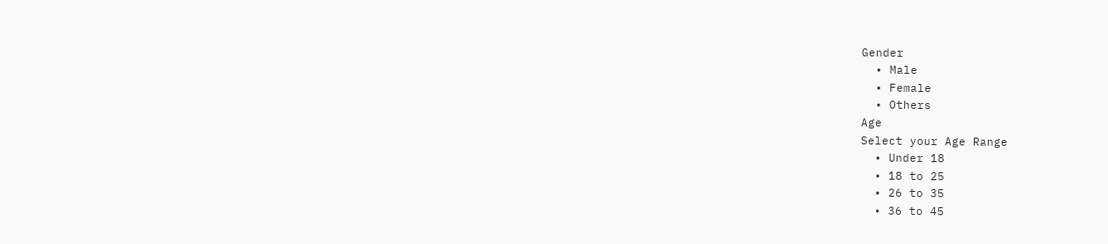Gender
  • Male
  • Female
  • Others
Age
Select your Age Range
  • Under 18
  • 18 to 25
  • 26 to 35
  • 36 to 45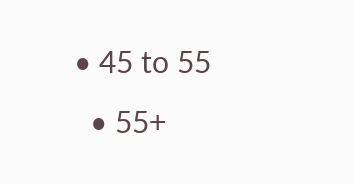• 45 to 55
  • 55+